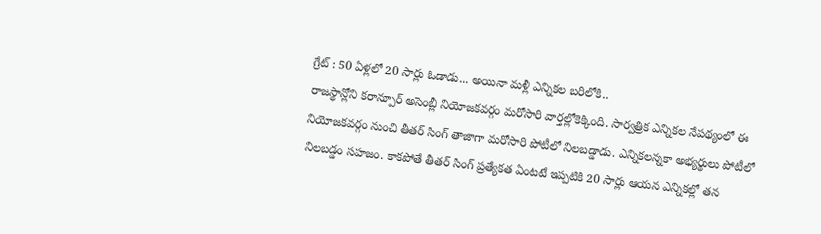గ్రేట్ : 50 ఏళ్లలో 20 సార్లు ఓడాడు... అయినా మళ్లీ ఎన్నికల బరిలోకి..
రాజస్థాన్లోని కరాన్పూర్ అసెంబ్లీ నియోజకవర్గం మరోసారి వార్తల్లోకెక్కింది. సార్వత్రిక ఎన్నికల నేపథ్యంలో ఈ నియోజకవర్గం నుంచి తీతర్ సింగ్ తాజాగా మరోసారి పోటీలో నిలబడ్డాడు. ఎన్నికలన్నకా అభ్యర్థులు పోటీలో నిలబడ్డం సహజం. కాకపోతే తీతర్ సింగ్ ప్రత్యేకత ఏంటటే ఇప్పటికి 20 సార్లు ఆయన ఎన్నికల్లో తన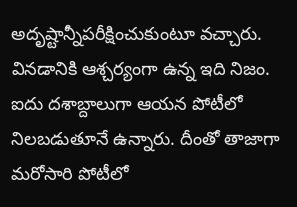అదృష్టాన్నీపరీక్షించుకుంటూ వచ్చారు. వినడానికి ఆశ్చర్యంగా ఉన్న ఇది నిజం. ఐదు దశాబ్దాలుగా ఆయన పోటీలో నిలబడుతూనే ఉన్నారు. దీంతో తాజాగా మరోసారి పోటీలో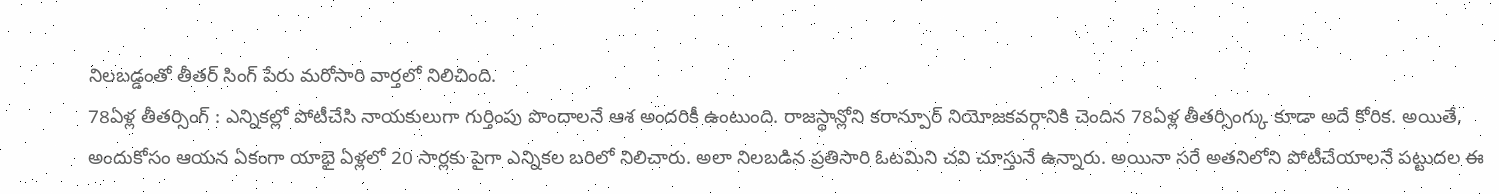నిలబడ్డంతో తీతర్ సింగ్ పేరు మరోసారి వార్తలో నిలిచింది.
78ఏళ్ల తీతర్సింగ్ : ఎన్నికల్లో పోటీచేసి నాయకులుగా గుర్తింపు పొందాలనే ఆశ అందరికీ ఉంటుంది. రాజస్థాన్లోని కరాన్పూర్ నియోజకవర్గానికి చెందిన 78ఏళ్ల తీతర్సింగ్కు కూడా అదే కోరిక. అయితే, అందుకోసం ఆయన ఏకంగా యాభై ఏళ్లలో 20 సార్లకు పైగా ఎన్నికల బరిలో నిలిచారు. అలా నిలబడిన ప్రతిసారి ఓటమిని చవి చూస్తునే ఉన్నారు. అయినా సరే అతనిలోని పోటీచేయాలనే పట్టుదల ఈ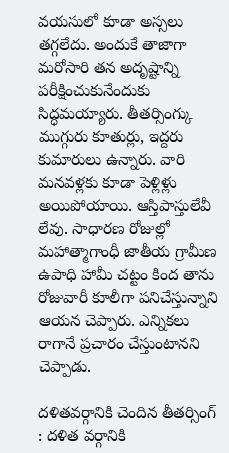వయసులో కూడా అస్సలు తగ్గలేదు. అందుకే తాజాగా మరోసారి తన అదృష్టాన్ని పరీక్షించుకునేందుకు సిద్ధమయ్యారు. తీతర్సింగ్కు ముగ్గురు కూతుర్లు, ఇద్దరు కుమారులు ఉన్నారు. వారి మనవళ్లకు కూడా పెళ్లిళ్లు అయిపోయాయి. ఆస్తిపాస్తులేవీ లేవు. సాధారణ రోజుల్లో మహాత్మాగాంధీ జాతీయ గ్రామీణ ఉపాధి హామీ చట్టం కింద తాను రోజువారీ కూలీగా పనిచేస్తున్నాని ఆయన చెప్పారు. ఎన్నికలు రాగానే ప్రచారం చేస్తుంటానని చెప్పాడు.

దళితవర్గానికి చెందిన తీతర్సింగ్ : దళిత వర్గానికి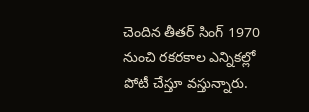చెందిన తీతర్ సింగ్ 1970 నుంచి రకరకాల ఎన్నికల్లో పోటీ చేస్తూ వస్తున్నారు.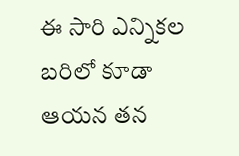ఈ సారి ఎన్నికల బరిలో కూడా ఆయన తన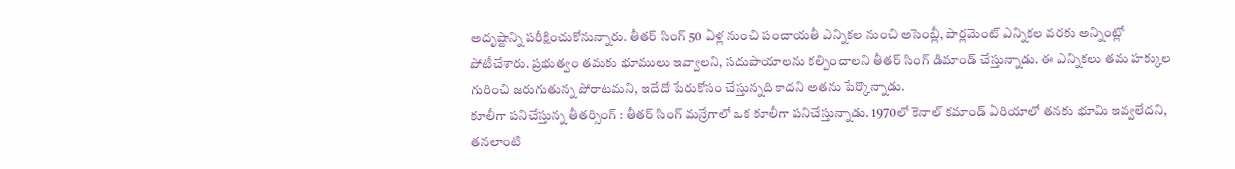అదృష్టాన్ని పరీక్షించుకోనున్నారు. తీతర్ సింగ్ 50 ఏళ్ల నుంచి పంచాయతీ ఎన్నికల నుంచి అసెంబ్లీ, పార్లమెంట్ ఎన్నికల వరకు అన్నింట్లో పోటీచేశారు. ప్రభుత్వం తమకు భూములు ఇవ్వాలని, సదుపాయాలను కల్పించాలని తీతర్ సింగ్ డిమాండ్ చేస్తున్నాడు. ఈ ఎన్నికలు తమ హక్కుల గురించి జరుగుతున్న పోరాటమని, ఇదేదో పేరుకోసం చేస్తున్నది కాదని అతను పేర్కొన్నాడు.
కూలీగా పనిచేస్తున్న తీతర్సింగ్ : తీతర్ సింగ్ మన్రేగాలో ఒక కూలీగా పనిచేస్తున్నాడు. 1970లో కెనాల్ కమాండ్ ఏరియాలో తనకు భూమి ఇవ్వలేదని, తనలాంటి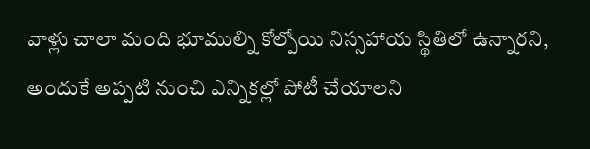వాళ్లు చాలా మంది భూముల్ని కోల్పోయి నిస్సహాయ స్థితిలో ఉన్నారని, అందుకే అప్పటి నుంచి ఎన్నికల్లో పోటీ చేయాలని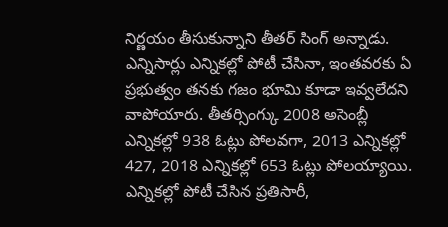నిర్ణయం తీసుకున్నాని తీతర్ సింగ్ అన్నాడు. ఎన్నిసార్లు ఎన్నికల్లో పోటీ చేసినా, ఇంతవరకు ఏ ప్రభుత్వం తనకు గజం భూమి కూడా ఇవ్వలేదని వాపోయారు. తీతర్సింగ్కు 2008 అసెంబ్లీ ఎన్నికల్లో 938 ఓట్లు పోలవగా, 2013 ఎన్నికల్లో 427, 2018 ఎన్నికల్లో 653 ఓట్లు పోలయ్యాయి. ఎన్నికల్లో పోటీ చేసిన ప్రతిసారీ,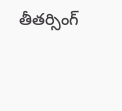తీతర్సింగ్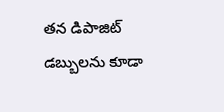తన డిపాజిట్ డబ్బులను కూడా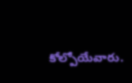కోల్పోయేవారు.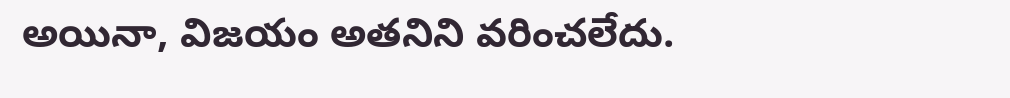అయినా, విజయం అతనిని వరించలేదు.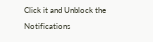Click it and Unblock the Notifications